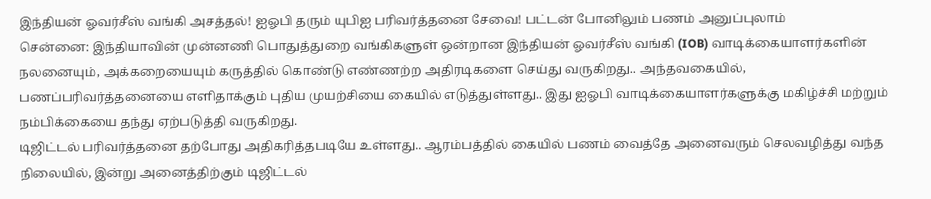இந்தியன் ஓவர்சீஸ் வங்கி அசத்தல்! ஐஓபி தரும் யுபிஐ பரிவர்த்தனை சேவை! பட்டன் போனிலும் பணம் அனுப்புலாம்
சென்னை: இந்தியாவின் முன்னணி பொதுத்துறை வங்கிகளுள் ஒன்றான இந்தியன் ஓவர்சீஸ் வங்கி (IOB) வாடிக்கையாளர்களின் நலனையும், அக்கறையையும் கருத்தில் கொண்டு எண்ணற்ற அதிரடிகளை செய்து வருகிறது.. அந்தவகையில், பணப்பரிவர்த்தனையை எளிதாக்கும் புதிய முயற்சியை கையில் எடுத்துள்ளது.. இது ஐஓபி வாடிக்கையாளர்களுக்கு மகிழ்ச்சி மற்றும் நம்பிக்கையை தந்து ஏற்படுத்தி வருகிறது.
டிஜிட்டல் பரிவர்த்தனை தற்போது அதிகரித்தபடியே உள்ளது.. ஆரம்பத்தில் கையில் பணம் வைத்தே அனைவரும் செலவழித்து வந்த நிலையில், இன்று அனைத்திற்கும் டிஜிட்டல்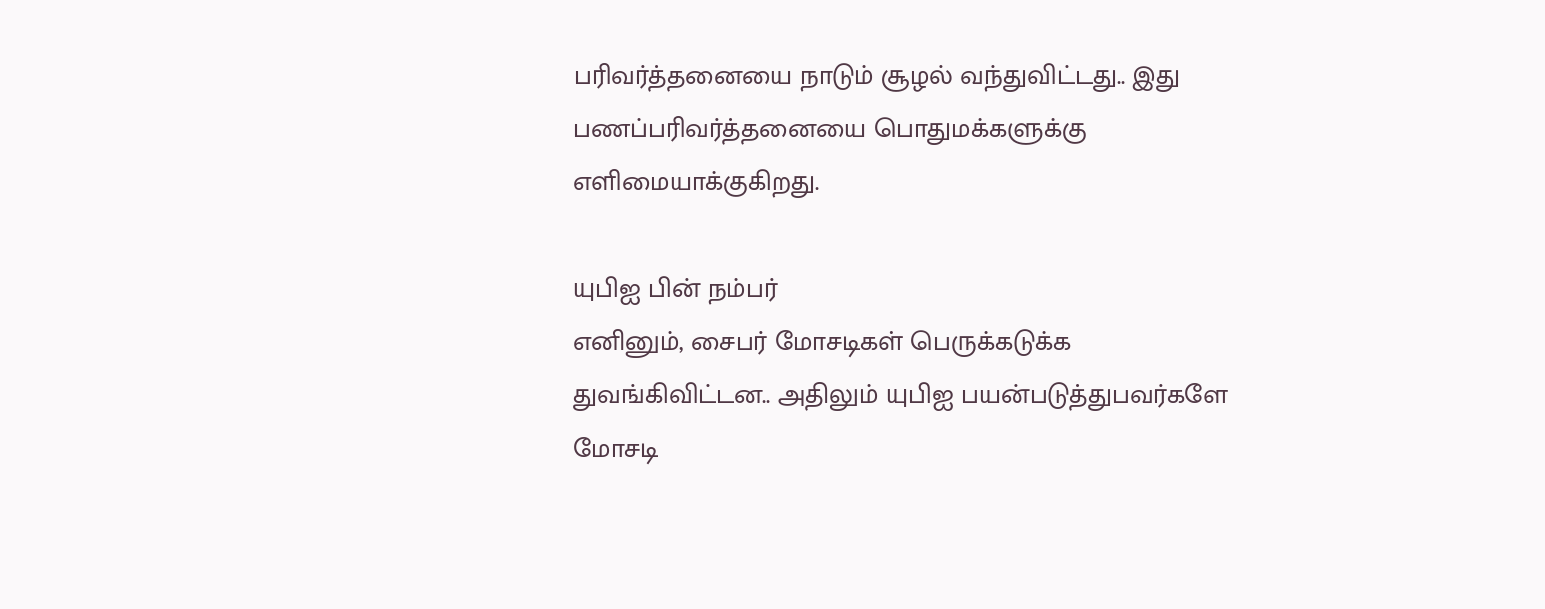பரிவர்த்தனையை நாடும் சூழல் வந்துவிட்டது.. இது பணப்பரிவர்த்தனையை பொதுமக்களுக்கு எளிமையாக்குகிறது.

யுபிஐ பின் நம்பர்
எனினும், சைபர் மோசடிகள் பெருக்கடுக்க துவங்கிவிட்டன.. அதிலும் யுபிஐ பயன்படுத்துபவர்களே மோசடி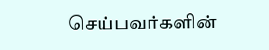செய்பவர்களின்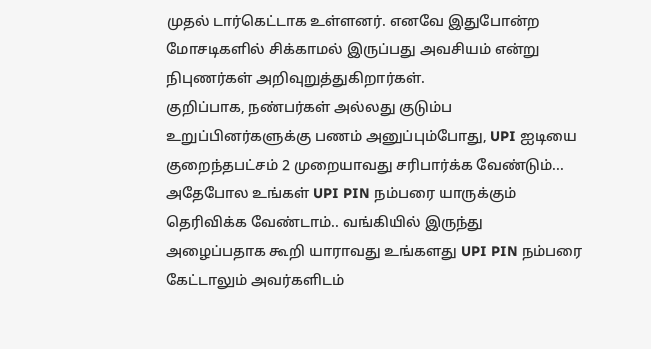முதல் டார்கெட்டாக உள்ளனர். எனவே இதுபோன்ற மோசடிகளில் சிக்காமல் இருப்பது அவசியம் என்று நிபுணர்கள் அறிவுறுத்துகிறார்கள்.
குறிப்பாக, நண்பர்கள் அல்லது குடும்ப உறுப்பினர்களுக்கு பணம் அனுப்பும்போது, UPI ஐடியை குறைந்தபட்சம் 2 முறையாவது சரிபார்க்க வேண்டும்... அதேபோல உங்கள் UPI PIN நம்பரை யாருக்கும் தெரிவிக்க வேண்டாம்.. வங்கியில் இருந்து அழைப்பதாக கூறி யாராவது உங்களது UPI PIN நம்பரை கேட்டாலும் அவர்களிடம்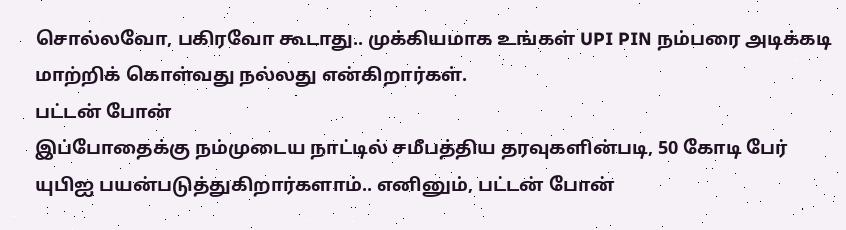சொல்லவோ, பகிரவோ கூடாது.. முக்கியமாக உங்கள் UPI PIN நம்பரை அடிக்கடி மாற்றிக் கொள்வது நல்லது என்கிறார்கள்.
பட்டன் போன்
இப்போதைக்கு நம்முடைய நாட்டில் சமீபத்திய தரவுகளின்படி, 50 கோடி பேர் யுபிஐ பயன்படுத்துகிறார்களாம்.. எனினும், பட்டன் போன்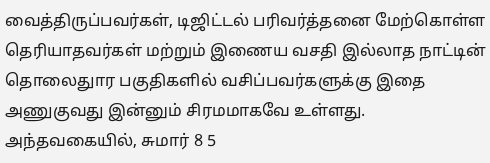வைத்திருப்பவர்கள், டிஜிட்டல் பரிவர்த்தனை மேற்கொள்ள தெரியாதவர்கள் மற்றும் இணைய வசதி இல்லாத நாட்டின் தொலைதுார பகுதிகளில் வசிப்பவர்களுக்கு இதை அணுகுவது இன்னும் சிரமமாகவே உள்ளது.
அந்தவகையில், சுமார் 8 5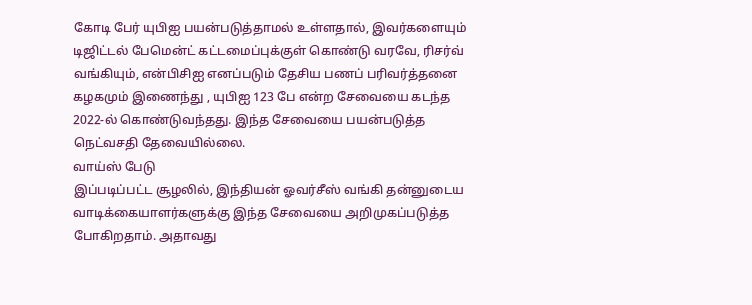கோடி பேர் யுபிஐ பயன்படுத்தாமல் உள்ளதால், இவர்களையும் டிஜிட்டல் பேமென்ட் கட்டமைப்புக்குள் கொண்டு வரவே, ரிசர்வ் வங்கியும், என்பிசிஐ எனப்படும் தேசிய பணப் பரிவர்த்தனை கழகமும் இணைந்து , யுபிஐ 123 பே என்ற சேவையை கடந்த 2022-ல் கொண்டுவந்தது. இந்த சேவையை பயன்படுத்த நெட்வசதி தேவையில்லை.
வாய்ஸ் பேடு
இப்படிப்பட்ட சூழலில், இந்தியன் ஓவர்சீஸ் வங்கி தன்னுடைய வாடிக்கையாளர்களுக்கு இந்த சேவையை அறிமுகப்படுத்த போகிறதாம். அதாவது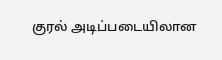குரல் அடிப்படையிலான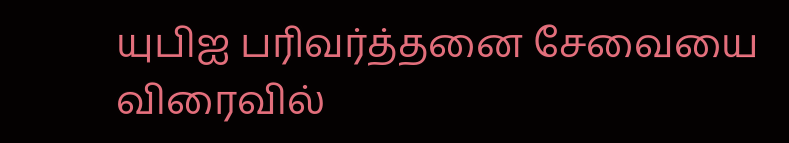யுபிஐ பரிவர்த்தனை சேவையை விரைவில்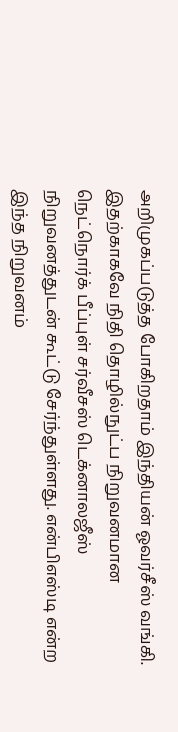அறிமுகப்படுத்த போகிறதாம் இந்தியன் ஓவர்சீஸ் வங்கி.
இதற்காகவே நிதி தொழில்நுட்ப நிறுவனமான நெட்நொர்க் பீப்புள் சர்வீசஸ் டெக்னாலஜீஸ் நிறுவனத்துடன் கூட்டு சேர்ந்துள்ளது. என்பிஎஸ்டி என்ற இந்த நிறுவனம்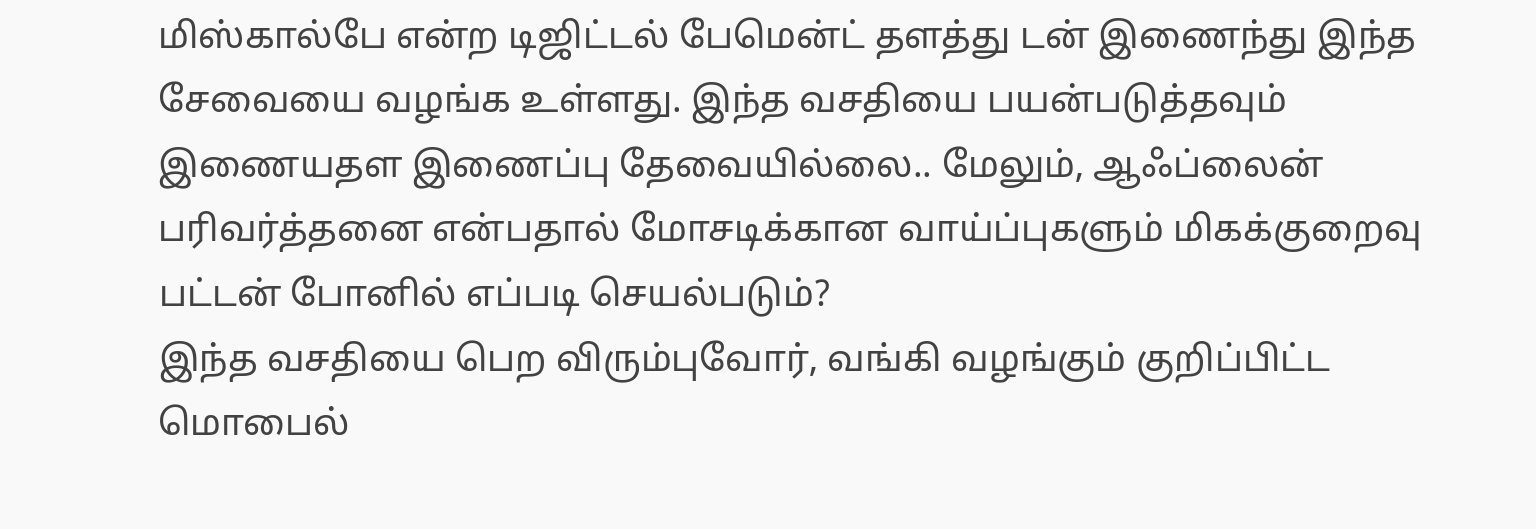மிஸ்கால்பே என்ற டிஜிட்டல் பேமென்ட் தளத்து டன் இணைந்து இந்த சேவையை வழங்க உள்ளது. இந்த வசதியை பயன்படுத்தவும் இணையதள இணைப்பு தேவையில்லை.. மேலும், ஆஃப்லைன் பரிவர்த்தனை என்பதால் மோசடிக்கான வாய்ப்புகளும் மிகக்குறைவு
பட்டன் போனில் எப்படி செயல்படும்?
இந்த வசதியை பெற விரும்புவோர், வங்கி வழங்கும் குறிப்பிட்ட மொபைல்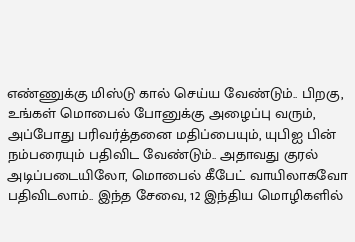எண்ணுக்கு மிஸ்டு கால் செய்ய வேண்டும்.. பிறகு, உங்கள் மொபைல் போனுக்கு அழைப்பு வரும், அப்போது பரிவர்த்தனை மதிப்பையும், யுபிஐ பின் நம்பரையும் பதிவிட வேண்டும்.. அதாவது குரல் அடிப்படையிலோ, மொபைல் கீபேட் வாயிலாகவோ பதிவிடலாம்.. இந்த சேவை, 12 இந்திய மொழிகளில்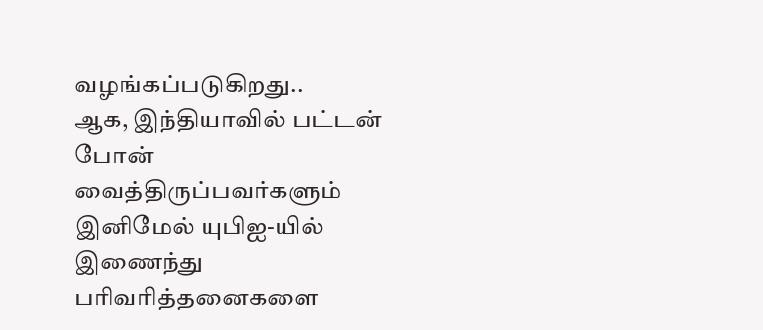வழங்கப்படுகிறது..
ஆக, இந்தியாவில் பட்டன் போன் வைத்திருப்பவர்களும் இனிமேல் யுபிஐ-யில் இணைந்து பரிவரித்தனைகளை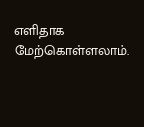எளிதாக மேற்கொள்ளலாம்.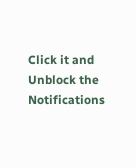Click it and Unblock the Notifications